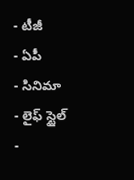- టీజీ
- ఏపీ
- సినిమా
- లైఫ్ స్టైల్
-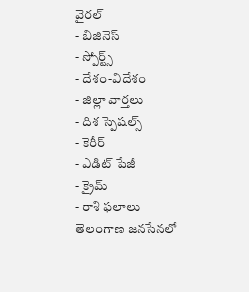వైరల్
- బిజినెస్
- స్పోర్ట్స్
- దేశం-విదేశం
- జిల్లా వార్తలు
- దిశ స్పెషల్స్
- కెరీర్
- ఎడిట్ పేజీ
- క్రైమ్
- రాశి ఫలాలు
తెలంగాణ జనసేనలో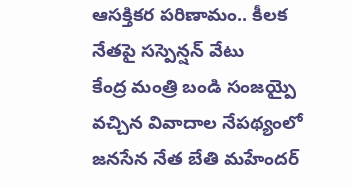ఆసక్తికర పరిణామం.. కీలక నేతపై సస్పెన్షన్ వేటు
కేంద్ర మంత్రి బండి సంజయ్పై వచ్చిన వివాదాల నేపథ్యంలో జనసేన నేత బేతి మహేందర్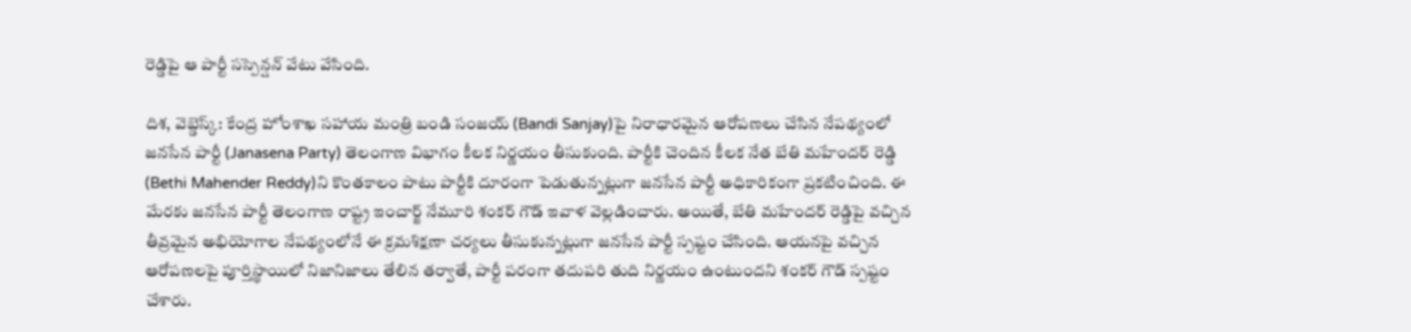రెడ్డిపై ఆ పార్టీ సస్పెన్షన్ వేటు వేసింది.

దిశ, వెబ్డెస్క్: కేంద్ర హోంశాఖ సహాయ మంత్రి బండి సంజయ్ (Bandi Sanjay)పై నిరాధారమైన ఆరోపణలు చేసిన నేపథ్యంలో జనసేన పార్టీ (Janasena Party) తెలంగాణ విభాగం కీలక నిర్ణయం తీసుకుంది. పార్టీకి చెందిన కీలక నేత బేతి మహేందర్ రెడ్డి (Bethi Mahender Reddy)ని కొంతకాలం పాటు పార్టీకి దూరంగా పెడుతున్నట్లుగా జనసేన పార్టీ అధికారికంగా ప్రకటించింది. ఈ మేరకు జనసేన పార్టీ తెలంగాణ రాష్ట్ర ఇంచార్జ్ నేమూరి శంకర్ గౌడ్ ఇవాళ వెల్లడించారు. అయితే, బేతి మహేందర్ రెడ్డిపై వచ్చిన తీవ్రమైన అభియోగాల నేపథ్యంలోనే ఈ క్రమశిక్షణా చర్యలు తీసుకున్నట్లుగా జనసేన పార్టీ స్పష్టం చేసింది. ఆయనపై వచ్చిన ఆరోపణలపై పూర్తిస్థాయిలో నిజానిజాలు తేలిన తర్వాతే, పార్టీ పరంగా తదుపరి తుది నిర్ణయం ఉంటుందని శంకర్ గౌడ్ స్పష్టం చేశారు.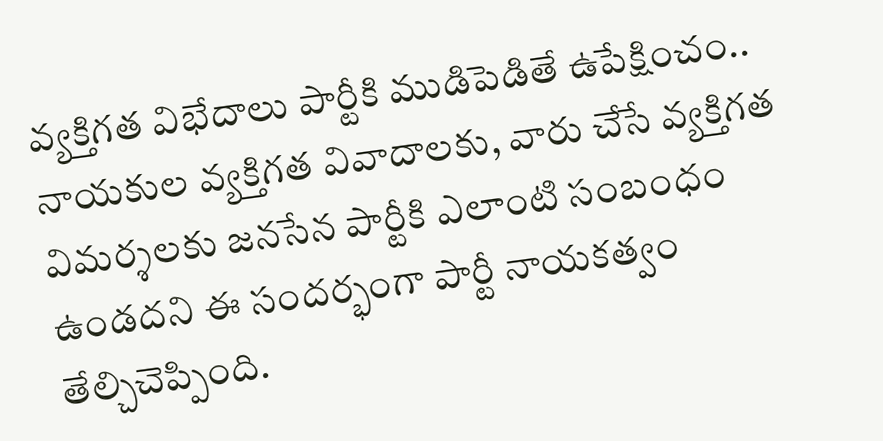వ్యక్తిగత విభేదాలు పార్టీకి ముడిపెడితే ఉపేక్షించం..
నాయకుల వ్యక్తిగత వివాదాలకు, వారు చేసే వ్యక్తిగత విమర్శలకు జనసేన పార్టీకి ఎలాంటి సంబంధం ఉండదని ఈ సందర్భంగా పార్టీ నాయకత్వం తేల్చిచెప్పింది.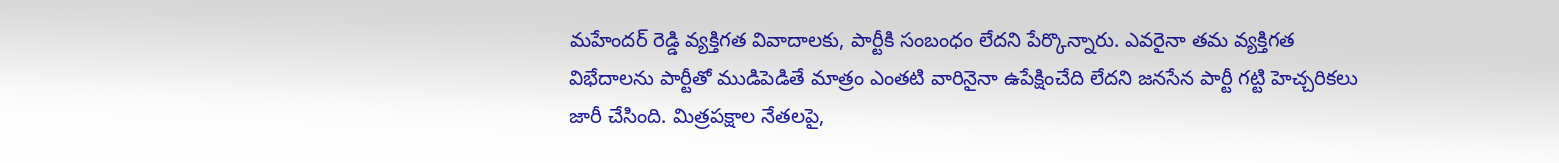మహేందర్ రెడ్డి వ్యక్తిగత వివాదాలకు, పార్టీకి సంబంధం లేదని పేర్కొన్నారు. ఎవరైనా తమ వ్యక్తిగత విభేదాలను పార్టీతో ముడిపెడితే మాత్రం ఎంతటి వారినైనా ఉపేక్షించేది లేదని జనసేన పార్టీ గట్టి హెచ్చరికలు జారీ చేసింది. మిత్రపక్షాల నేతలపై,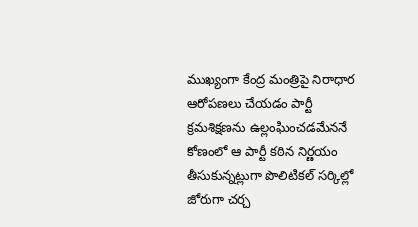ముఖ్యంగా కేంద్ర మంత్రిపై నిరాధార ఆరోపణలు చేయడం పార్టీ క్రమశిక్షణను ఉల్లంఘించడమేననే కోణంలో ఆ పార్టీ కఠిన నిర్ణయం తీసుకున్నట్లుగా పొలిటికల్ సర్కిల్లో జోరుగా చర్చ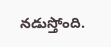నడుస్తోంది.